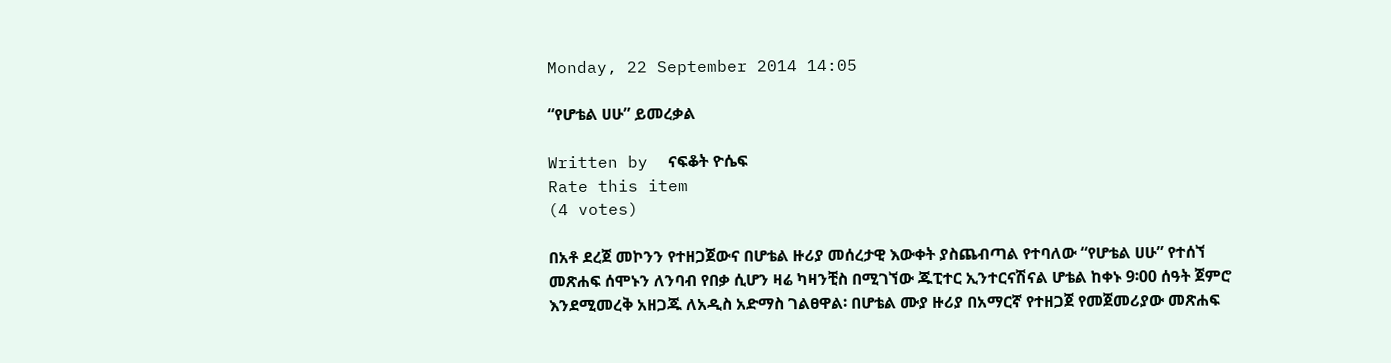Monday, 22 September 2014 14:05

“የሆቴል ሀሁ” ይመረቃል

Written by  ናፍቆት ዮሴፍ
Rate this item
(4 votes)

በአቶ ደረጀ መኮንን የተዘጋጀውና በሆቴል ዙሪያ መሰረታዊ እውቀት ያስጨብጣል የተባለው “የሆቴል ሀሁ” የተሰኘ መጽሐፍ ሰሞኑን ለንባብ የበቃ ሲሆን ዛሬ ካዛንቺስ በሚገኘው ጁፒተር ኢንተርናሽናል ሆቴል ከቀኑ 9፡00 ሰዓት ጀምሮ እንደሚመረቅ አዘጋጁ ለአዲስ አድማስ ገልፀዋል፡ በሆቴል ሙያ ዙሪያ በአማርኛ የተዘጋጀ የመጀመሪያው መጽሐፍ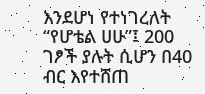እንደሆነ የተነገረለት “የሆቴል ሀሁ”፤ 200 ገፆች ያሉት ሲሆን በ40 ብር እየተሸጠ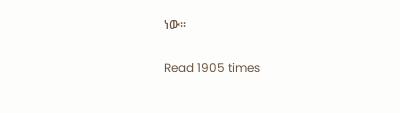ነው፡፡

Read 1905 times